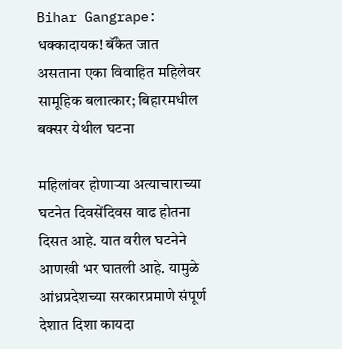Bihar Gangrape: धक्कादायक! बॅंकेत जात असताना एका विवाहित महिलेवर सामूहिक बलात्कार; बिहारमधील बक्सर येथील घटना

महिलांवर होणाऱ्या अत्याचाराच्या घटनेत दिवसेंदिवस वाढ होतना दिसत आहे. यात वरील घटनेने आणखी भर घातली आहे. यामुळे आंध्रप्रदेशच्या सरकारप्रमाणे संपूर्ण देशात दिशा कायदा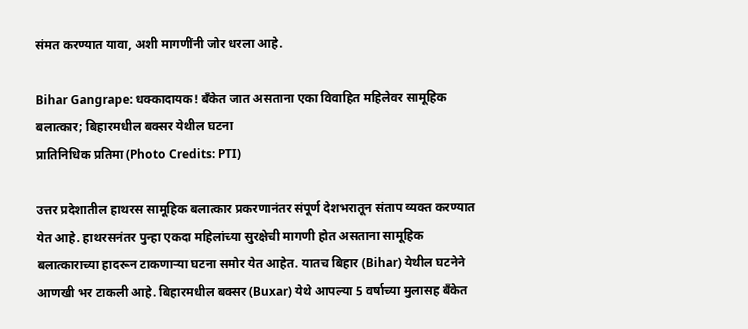संमत करण्यात यावा, अशी मागणींनी जोर धरला आहे.

Bihar Gangrape: धक्कादायक! बॅंकेत जात असताना एका विवाहित महिलेवर सामूहिक बलात्कार; बिहारमधील बक्सर येथील घटना
प्रातिनिधिक प्रतिमा (Photo Credits: PTI)

उत्तर प्रदेशातील हाथरस सामूहिक बलात्कार प्रकरणानंतर संपूर्ण देशभरातून संताप व्यक्त करण्यात येत आहे. हाथरसनंतर पुन्हा एकदा महिलांच्या सुरक्षेची मागणी होत असताना सामूहिक बलात्काराच्या हादरून टाकणाऱ्या घटना समोर येत आहेत. यातच बिहार (Bihar) येथील घटनेने आणखी भर टाकली आहे. बिहारमधील बक्सर (Buxar) येथे आपल्या 5 वर्षाच्या मुलासह बॅंकेत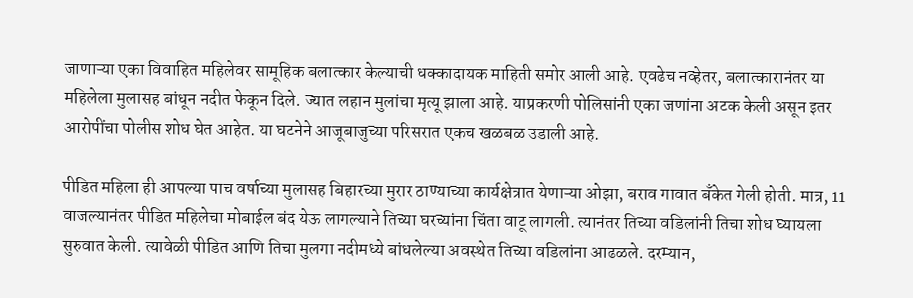जाणाऱ्या एका विवाहित महिलेवर सामूहिक बलात्कार केल्याची धक्कादायक माहिती समोर आली आहे. एवढेच नव्हेतर, बलात्कारानंतर या महिलेला मुलासह बांधून नदीत फेकून दिले. ज्यात लहान मुलांचा मृत्यू झाला आहे. याप्रकरणी पोलिसांनी एका जणांना अटक केली असून इतर आरोपींचा पोलीस शोध घेत आहेत. या घटनेने आजूबाजुच्या परिसरात एकच खळबळ उडाली आहे.

पीडित महिला ही आपल्या पाच वर्षाच्या मुलासह बिहारच्या मुरार ठाण्याच्या कार्यक्षेत्रात येणाऱ्या ओझा, बराव गावात बॅंकेत गेली होती. मात्र, 11 वाजल्यानंतर पीडित महिलेचा मोबाईल बंद येऊ लागल्याने तिच्या घरच्यांना चिंता वाटू लागली. त्यानंतर तिच्या वडिलांनी तिचा शोध घ्यायला सुरुवात केली. त्यावेळी पीडित आणि तिचा मुलगा नदीमध्ये बांधलेल्या अवस्थेत तिच्या वडिलांना आढळले. दरम्यान,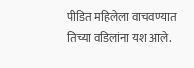पीडित महिलेला वाचवण्यात तिच्या वडिलांना यश आले.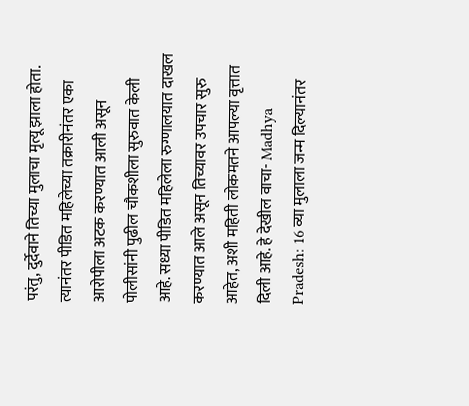परंतु, दुर्देवाने तिच्या मुलाचा मृत्यू झाला होता. त्यानंतर पीडित महिलेच्या तक्रारीनंतर एका आरोपीला अटक करण्यात आली असून पोलीसांनी पुढील चौकशीला सुरुवात केली आहे. सध्या पीडित महिलेला रुग्णालयात दाखल करण्यात आले असून तिच्यावर उपचार सुरु आहेत, अशी महिती लोकमतने आपल्या वृत्तात दिली आहे. हे देखील वाचा- Madhya Pradesh: 16 व्या मुलाला जन्म दिल्यानंतर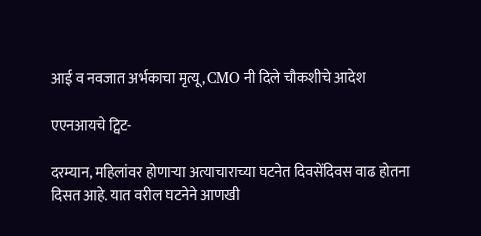आई व नवजात अर्भकाचा मृत्यू, CMO नी दिले चौकशीचे आदेश

एएनआयचे ट्विट-

दरम्यान, महिलांवर होणाऱ्या अत्याचाराच्या घटनेत दिवसेंदिवस वाढ होतना दिसत आहे. यात वरील घटनेने आणखी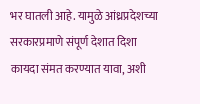भर घातली आहे. यामुळे आंध्रप्रदेशच्या सरकारप्रमाणे संपूर्ण देशात दिशा कायदा संमत करण्यात यावा, अशी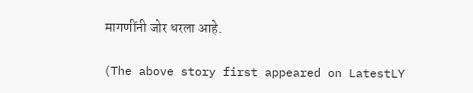मागणींनी जोर धरला आहे.

(The above story first appeared on LatestLY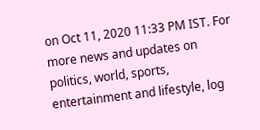on Oct 11, 2020 11:33 PM IST. For more news and updates on politics, world, sports, entertainment and lifestyle, log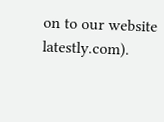on to our website latestly.com).